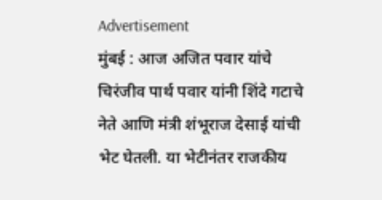Advertisement
मुंबई : आज अजित पवार यांचे चिरंजीव पार्थ पवार यांनी शिंदे गटाचे नेते आणि मंत्री शंभूराज देसाई यांची भेट घेतली. या भेटीनंतर राजकीय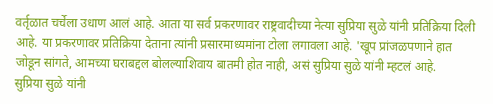वर्तृळात चर्चेला उधाण आलं आहे. आता या सर्व प्रकरणावर राष्ट्रवादीच्या नेत्या सुप्रिया सुळे यांनी प्रतिक्रिया दिली आहे. या प्रकरणावर प्रतिक्रिया देताना त्यांनी प्रसारमाध्यमांना टोला लगावला आहे. 'खूप प्रांजळपणाने हात जोडून सांगते, आमच्या घराबद्दल बोलल्याशिवाय बातमी होत नाही, असं सुप्रिया सुळे यांनी म्हटलं आहे.
सुप्रिया सुळे यांनी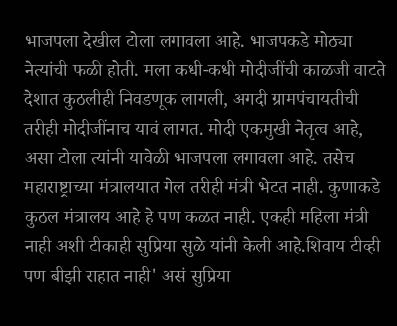भाजपला देखील टोला लगावला आहे. भाजपकडे मोठ्या नेत्यांची फळी होती. मला कधी-कधी मोदीजींची काळजी वाटते देशात कुठलीही निवडणूक लागली, अगदी ग्रामपंचायतीची तरीही मोदीजींनाच यावं लागत. मोदी एकमुखी नेतृत्व आहे, असा टोला त्यांनी यावेळी भाजपला लगावला आहे. तसेच महाराष्ट्राच्या मंत्रालयात गेल तरीही मंत्री भेटत नाही. कुणाकडे कुठल मंत्रालय आहे हे पण कळत नाही. एकही महिला मंत्री नाही अशी टीकाही सुप्रिया सुळे यांनी केली आहे.शिवाय टीव्ही पण बीझी राहात नाही' असं सुप्रिया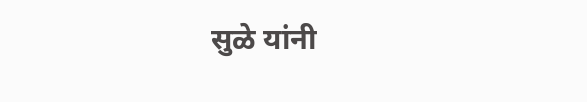सुळे यांनी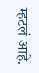म्हटलं आहे.